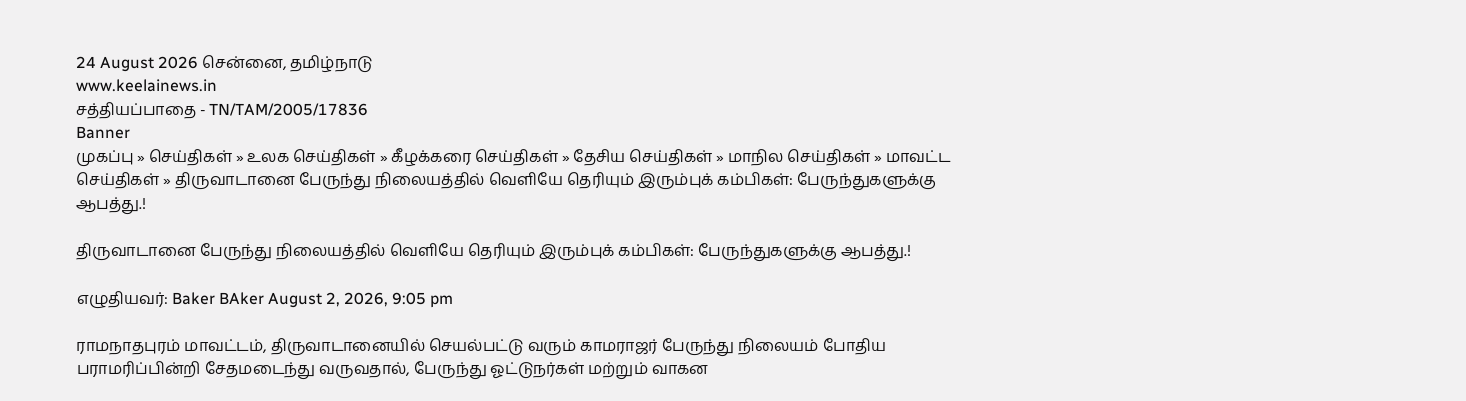24 August 2026 சென்னை, தமிழ்நாடு
www.keelainews.in
சத்தியப்பாதை - TN/TAM/2005/17836
Banner
முகப்பு » செய்திகள் » உலக செய்திகள் » கீழக்கரை செய்திகள் » தேசிய செய்திகள் » மாநில செய்திகள் » மாவட்ட செய்திகள் » திருவாடானை பேருந்து நிலையத்தில் வெளியே தெரியும் இரும்புக் கம்பிகள்: பேருந்துகளுக்கு ஆபத்து.!

திருவாடானை பேருந்து நிலையத்தில் வெளியே தெரியும் இரும்புக் கம்பிகள்: பேருந்துகளுக்கு ஆபத்து.!

எழுதியவர்: Baker BAker August 2, 2026, 9:05 pm

ராமநாதபுரம் மாவட்டம், திருவாடானையில் செயல்பட்டு வரும் காமராஜர் பேருந்து நிலையம் போதிய பராமரிப்பின்றி சேதமடைந்து வருவதால், பேருந்து ஓட்டுநர்கள் மற்றும் வாகன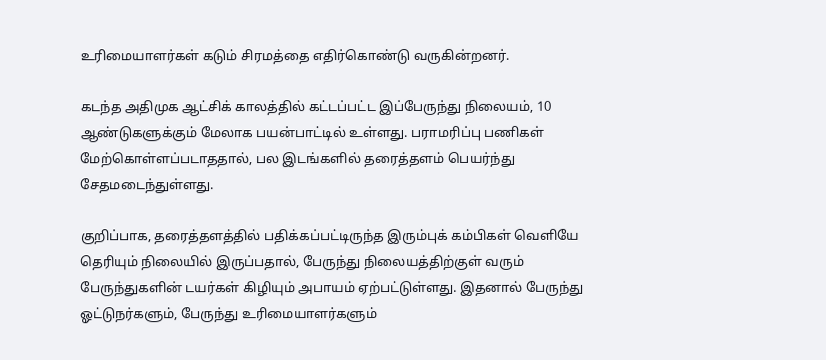உரிமையாளர்கள் கடும் சிரமத்தை எதிர்கொண்டு வருகின்றனர்.

கடந்த அதிமுக ஆட்சிக் காலத்தில் கட்டப்பட்ட இப்பேருந்து நிலையம், 10 ஆண்டுகளுக்கும் மேலாக பயன்பாட்டில் உள்ளது. பராமரிப்பு பணிகள் மேற்கொள்ளப்படாததால், பல இடங்களில் தரைத்தளம் பெயர்ந்து சேதமடைந்துள்ளது.

குறிப்பாக, தரைத்தளத்தில் பதிக்கப்பட்டிருந்த இரும்புக் கம்பிகள் வெளியே தெரியும் நிலையில் இருப்பதால், பேருந்து நிலையத்திற்குள் வரும் பேருந்துகளின் டயர்கள் கிழியும் அபாயம் ஏற்பட்டுள்ளது. இதனால் பேருந்து ஓட்டுநர்களும், பேருந்து உரிமையாளர்களும்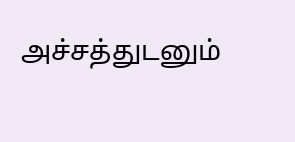அச்சத்துடனும்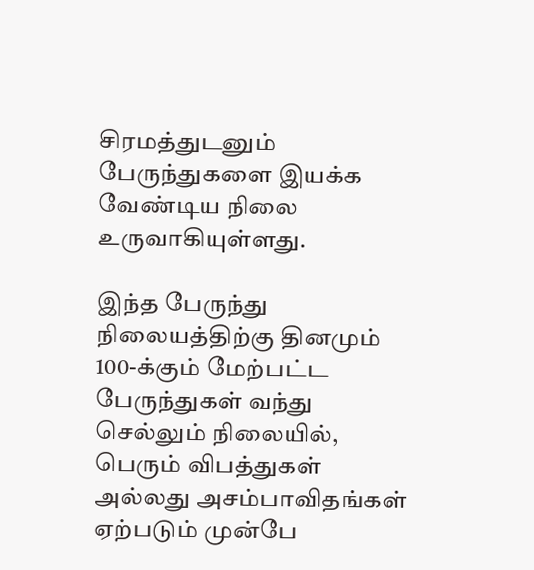சிரமத்துடனும் பேருந்துகளை இயக்க வேண்டிய நிலை உருவாகியுள்ளது.

இந்த பேருந்து நிலையத்திற்கு தினமும் 100-க்கும் மேற்பட்ட பேருந்துகள் வந்து செல்லும் நிலையில், பெரும் விபத்துகள் அல்லது அசம்பாவிதங்கள் ஏற்படும் முன்பே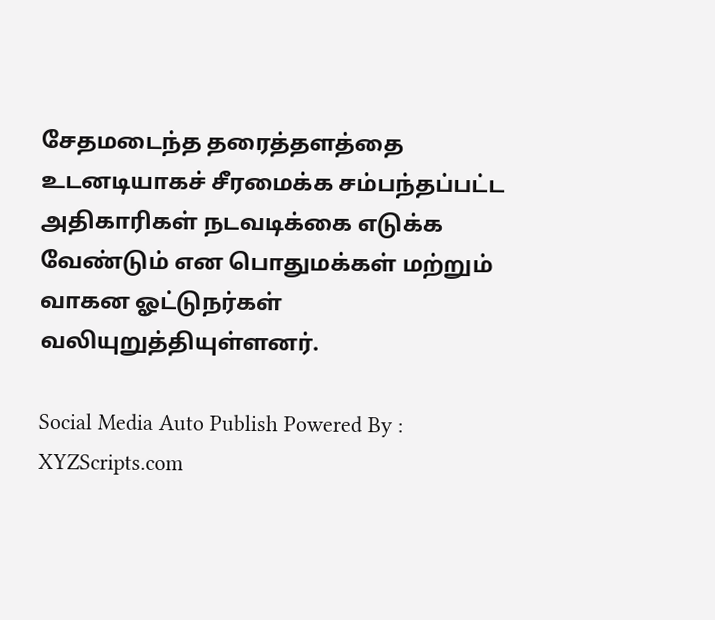சேதமடைந்த தரைத்தளத்தை உடனடியாகச் சீரமைக்க சம்பந்தப்பட்ட அதிகாரிகள் நடவடிக்கை எடுக்க வேண்டும் என பொதுமக்கள் மற்றும் வாகன ஓட்டுநர்கள் வலியுறுத்தியுள்ளனர்.

Social Media Auto Publish Powered By : XYZScripts.com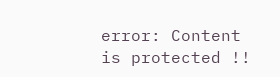error: Content is protected !!